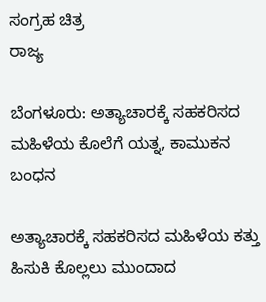ಸಂಗ್ರಹ ಚಿತ್ರ
ರಾಜ್ಯ

ಬೆಂಗಳೂರು: ಅತ್ಯಾಚಾರಕ್ಕೆ ಸಹಕರಿಸದ ಮಹಿಳೆಯ ಕೊಲೆಗೆ ಯತ್ನ, ಕಾಮುಕನ ಬಂಧನ

ಅತ್ಯಾಚಾರಕ್ಕೆ ಸಹಕರಿಸದ ಮಹಿಳೆಯ ಕತ್ತು ಹಿಸುಕಿ ಕೊಲ್ಲಲು ಮುಂದಾದ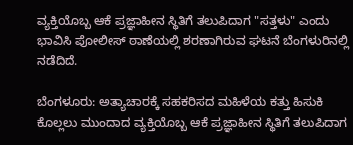ವ್ಯಕ್ತಿಯೊಬ್ಬ ಆಕೆ ಪ್ರಜ್ಞಾಹೀನ ಸ್ಥಿತಿಗೆ ತಲುಪಿದಾಗ "ಸತ್ತಳು" ಎಂದು ಭಾವಿಸಿ ಪೋಲೀಸ್ ಠಾಣೆಯಲ್ಲಿ ಶರಣಾಗಿರುವ ಘಟನೆ ಬೆಂಗಳುರಿನಲ್ಲಿ ನಡೆದಿದೆ.

ಬೆಂಗಳೂರು: ಅತ್ಯಾಚಾರಕ್ಕೆ ಸಹಕರಿಸದ ಮಹಿಳೆಯ ಕತ್ತು ಹಿಸುಕಿ ಕೊಲ್ಲಲು ಮುಂದಾದ ವ್ಯಕ್ತಿಯೊಬ್ಬ ಆಕೆ ಪ್ರಜ್ಞಾಹೀನ ಸ್ಥಿತಿಗೆ ತಲುಪಿದಾಗ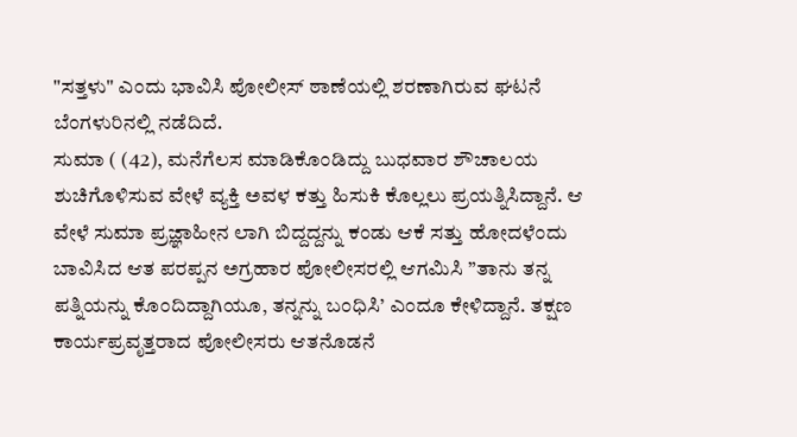"ಸತ್ತಳು" ಎಂದು ಭಾವಿಸಿ ಪೋಲೀಸ್ ಠಾಣೆಯಲ್ಲಿ ಶರಣಾಗಿರುವ ಘಟನೆ ಬೆಂಗಳುರಿನಲ್ಲಿ ನಡೆದಿದೆ.
ಸುಮಾ ( (42), ಮನೆಗೆಲಸ ಮಾಡಿಕೊಂಡಿದ್ದು ಬುಧವಾರ ಶೌಚಾಲಯ ಶುಚಿಗೊಳಿಸುವ ವೇಳೆ ವ್ಯಕ್ತಿ ಅವಳ ಕತ್ತು ಹಿಸುಕಿ ಕೊಲ್ಲಲು ಪ್ರಯತ್ನಿಸಿದ್ದಾನೆ. ಆ ವೇಳೆ ಸುಮಾ ಪ್ರಜ್ಞಾಹೀನ ಲಾಗಿ ಬಿದ್ದದ್ದನ್ನು ಕಂಡು ಆಕೆ ಸತ್ತು ಹೋದಳೆಂದು ಬಾವಿಸಿದ ಆತ ಪರಪ್ಪನ ಅಗ್ರಹಾರ ಪೋಲೀಸರಲ್ಲಿ ಆಗಮಿಸಿ ”ತಾನು ತನ್ನ ಪತ್ನಿಯನ್ನು ಕೊಂದಿದ್ದಾಗಿಯೂ, ತನ್ನನ್ನು ಬಂಧಿಸಿ’ ಎಂದೂ ಕೇಳಿದ್ದಾನೆ. ತಕ್ಷಣ ಕಾರ್ಯಪ್ರವೃತ್ತರಾದ ಪೋಲೀಸರು ಆತನೊಡನೆ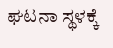ಘಟನಾ ಸ್ಥಳಕ್ಕೆ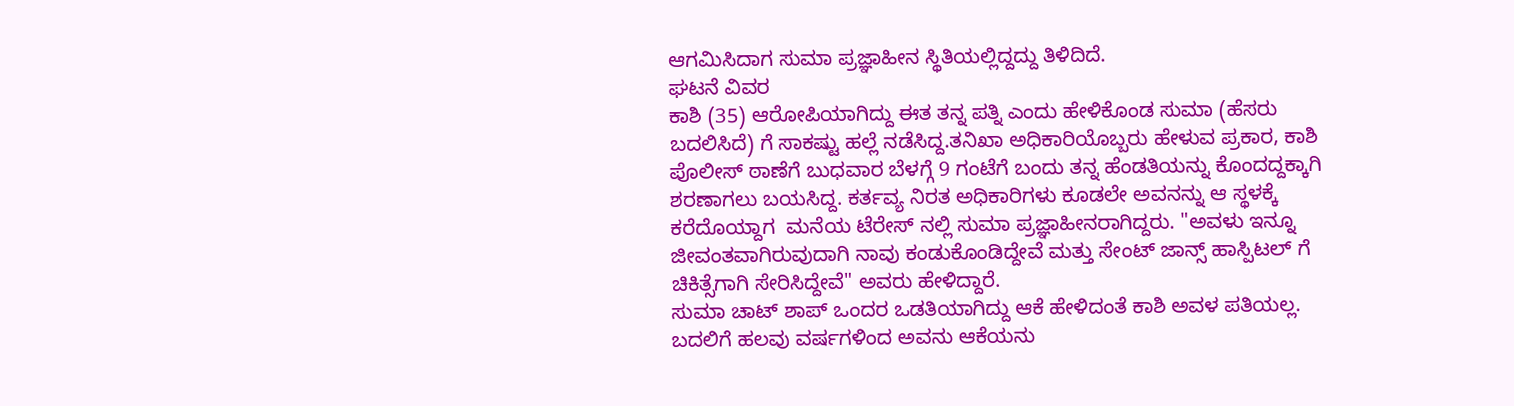ಆಗಮಿಸಿದಾಗ ಸುಮಾ ಪ್ರಜ್ಞಾಹೀನ ಸ್ಥಿತಿಯಲ್ಲಿದ್ದದ್ದು ತಿಳಿದಿದೆ.
ಘಟನೆ ವಿವರ
ಕಾಶಿ (35) ಆರೋಪಿಯಾಗಿದ್ದು ಈತ ತನ್ನ ಪತ್ನಿ ಎಂದು ಹೇಳಿಕೊಂಡ ಸುಮಾ (ಹೆಸರು ಬದಲಿಸಿದೆ) ಗೆ ಸಾಕಷ್ಟು ಹಲ್ಲೆ ನಡೆಸಿದ್ದ.ತನಿಖಾ ಅಧಿಕಾರಿಯೊಬ್ಬರು ಹೇಳುವ ಪ್ರಕಾರ, ಕಾಶಿ ಪೊಲೀಸ್ ಠಾಣೆಗೆ ಬುಧವಾರ ಬೆಳಗ್ಗೆ 9 ಗಂಟೆಗೆ ಬಂದು ತನ್ನ ಹೆಂಡತಿಯನ್ನು ಕೊಂದದ್ದಕ್ಕಾಗಿ ಶರಣಾಗಲು ಬಯಸಿದ್ದ. ಕರ್ತವ್ಯ ನಿರತ ಅಧಿಕಾರಿಗಳು ಕೂಡಲೇ ಅವನನ್ನು ಆ ಸ್ಥಳಕ್ಕೆ ಕರೆದೊಯ್ದಾಗ  ಮನೆಯ ಟೆರೇಸ್ ನಲ್ಲಿ ಸುಮಾ ಪ್ರಜ್ಞಾಹೀನರಾಗಿದ್ದರು. "ಅವಳು ಇನ್ನೂ ಜೀವಂತವಾಗಿರುವುದಾಗಿ ನಾವು ಕಂಡುಕೊಂಡಿದ್ದೇವೆ ಮತ್ತು ಸೇಂಟ್ ಜಾನ್ಸ್ ಹಾಸ್ಪಿಟಲ್ ಗೆ ಚಿಕಿತ್ಸೆಗಾಗಿ ಸೇರಿಸಿದ್ದೇವೆ" ಅವರು ಹೇಳಿದ್ದಾರೆ.
ಸುಮಾ ಚಾಟ್ ಶಾಪ್ ಒಂದರ ಒಡತಿಯಾಗಿದ್ದು ಆಕೆ ಹೇಳಿದಂತೆ ಕಾಶಿ ಅವಳ ಪತಿಯಲ್ಲ. ಬದಲಿಗೆ ಹಲವು ವರ್ಷಗಳಿಂದ ಅವನು ಆಕೆಯನು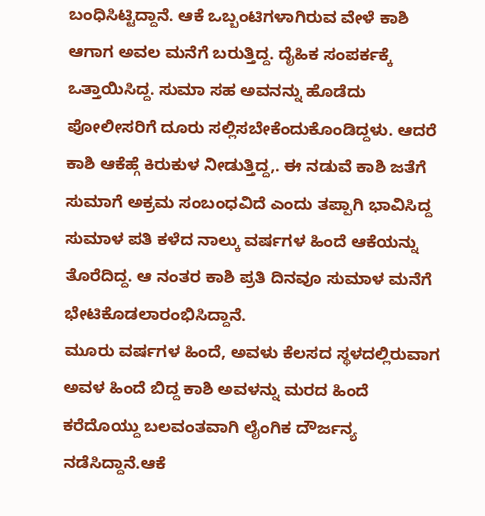ಬಂಧಿಸಿಟ್ಟಿದ್ದಾನೆ. ಆಕೆ ಒಬ್ಬಂಟಿಗಳಾಗಿರುವ ವೇಳೆ ಕಾಶಿ ಆಗಾಗ ಅವಲ ಮನೆಗೆ ಬರುತ್ತಿದ್ದ. ದೈಹಿಕ ಸಂಪರ್ಕಕ್ಕೆ ಒತ್ತಾಯಿಸಿದ್ದ. ಸುಮಾ ಸಹ ಅವನನ್ನು ಹೊಡೆದು ಪೋಲೀಸರಿಗೆ ದೂರು ಸಲ್ಲಿಸಬೇಕೆಂದುಕೊಂಡಿದ್ದಳು. ಆದರೆ ಕಾಶಿ ಆಕೆಹ್ಗೆ ಕಿರುಕುಳ ನೀಡುತ್ತಿದ್ದ,. ಈ ನಡುವೆ ಕಾಶಿ ಜತೆಗೆ ಸುಮಾಗೆ ಅಕ್ರಮ ಸಂಬಂಧವಿದೆ ಎಂದು ತಪ್ಪಾಗಿ ಭಾವಿಸಿದ್ದ ಸುಮಾಳ ಪತಿ ಕಳೆದ ನಾಲ್ಕು ವರ್ಷಗಳ ಹಿಂದೆ ಆಕೆಯನ್ನು ತೊರೆದಿದ್ದ. ಆ ನಂತರ ಕಾಶಿ ಪ್ರತಿ ದಿನವೂ ಸುಮಾಳ ಮನೆಗೆ ಭೇಟಿಕೊಡಲಾರಂಭಿಸಿದ್ದಾನೆ.
ಮೂರು ವರ್ಷಗಳ ಹಿಂದೆ, ಅವಳು ಕೆಲಸದ ಸ್ಥಳದಲ್ಲಿರುವಾಗ ಅವಳ ಹಿಂದೆ ಬಿದ್ದ ಕಾಶಿ ಅವಳನ್ನು ಮರದ ಹಿಂದೆ ಕರೆದೊಯ್ದು ಬಲವಂತವಾಗಿ ಲೈಂಗಿಕ ದೌರ್ಜನ್ಯ ನಡೆಸಿದ್ದಾನೆ.ಆಕೆ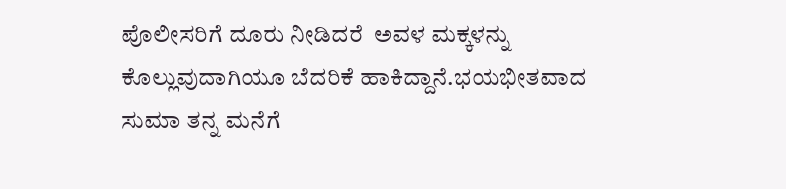ಪೊಲೀಸರಿಗೆ ದೂರು ನೀಡಿದರೆ  ಅವಳ ಮಕ್ಕಳನ್ನು ಕೊಲ್ಲುವುದಾಗಿಯೂ ಬೆದರಿಕೆ ಹಾಕಿದ್ದಾನೆ.ಭಯಭೀತವಾದ ಸುಮಾ ತನ್ನ ಮನೆಗೆ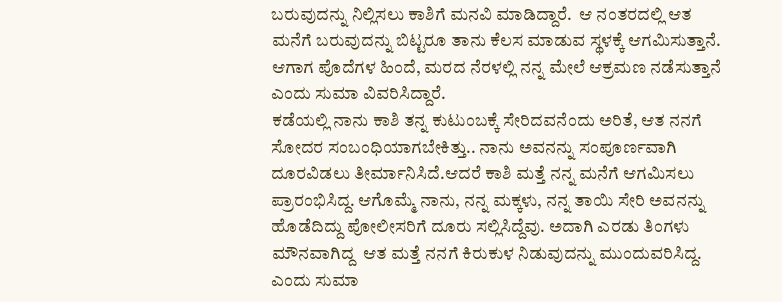ಬರುವುದನ್ನು ನಿಲ್ಲಿಸಲು ಕಾಶಿಗೆ ಮನವಿ ಮಾಡಿದ್ದಾರೆ.  ಆ ನಂತರದಲ್ಲಿ ಆತ ಮನೆಗೆ ಬರುವುದನ್ನು ಬಿಟ್ಟರೂ ತಾನು ಕೆಲಸ ಮಾಡುವ ಸ್ಥಳಕ್ಕೆ ಆಗಮಿಸುತ್ತಾನೆ. ಆಗಾಗ ಪೊದೆಗಳ ಹಿಂದೆ, ಮರದ ನೆರಳಲ್ಲಿ ನನ್ನ ಮೇಲೆ ಆಕ್ರಮಣ ನಡೆಸುತ್ತಾನೆ ಎಂದು ಸುಮಾ ವಿವರಿಸಿದ್ದಾರೆ.
ಕಡೆಯಲ್ಲಿ ನಾನು ಕಾಶಿ ತನ್ನ ಕುಟುಂಬಕ್ಕೆ ಸೇರಿದವನೆಂದು ಅರಿತೆ, ಆತ ನನಗೆ ಸೋದರ ಸಂಬಂಧಿಯಾಗಬೇಕಿತ್ತು.. ನಾನು ಅವನನ್ನು ಸಂಪೂರ್ಣವಾಗಿ  ದೂರವಿಡಲು ತೀರ್ಮಾನಿಸಿದೆ.ಆದರೆ ಕಾಶಿ ಮತ್ತೆ ನನ್ನ ಮನೆಗೆ ಆಗಮಿಸಲು ಪ್ರಾರಂಭಿಸಿದ್ದ. ಆಗೊಮ್ಮೆ ನಾನು, ನನ್ನ ಮಕ್ಕಳು, ನನ್ನ ತಾಯಿ ಸೇರಿ ಅವನನ್ನು ಹೊಡೆದಿದ್ದು ಪೋಲೀಸರಿಗೆ ದೂರು ಸಲ್ಲಿಸಿದ್ದೆವು. ಅದಾಗಿ ಎರಡು ತಿಂಗಳು ಮೌನವಾಗಿದ್ದ  ಆತ ಮತ್ತೆ ನನಗೆ ಕಿರುಕುಳ ನಿಡುವುದನ್ನು ಮುಂದುವರಿಸಿದ್ದ. ಎಂದು ಸುಮಾ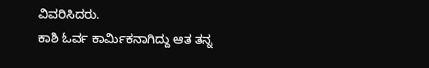ವಿವರಿಸಿದರು.
ಕಾಶಿ ಓರ್ವ ಕಾರ್ಮಿಕನಾಗಿದ್ದು ಆತ ತನ್ನ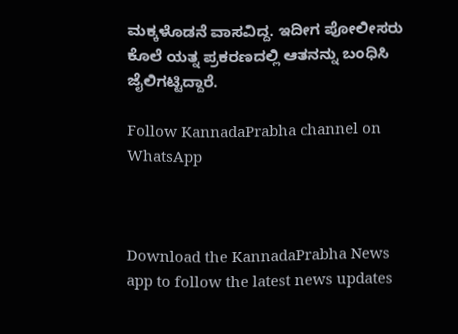ಮಕ್ಕಳೊಡನೆ ವಾಸವಿದ್ದ. ಇದೀಗ ಪೋಲೀಸರು ಕೊಲೆ ಯತ್ನ ಪ್ರಕರಣದಲ್ಲಿ ಆತನನ್ನು ಬಂಧಿಸಿ ಜೈಲಿಗಟ್ಟಿದ್ದಾರೆ.

Follow KannadaPrabha channel on WhatsApp



Download the KannadaPrabha News app to follow the latest news updates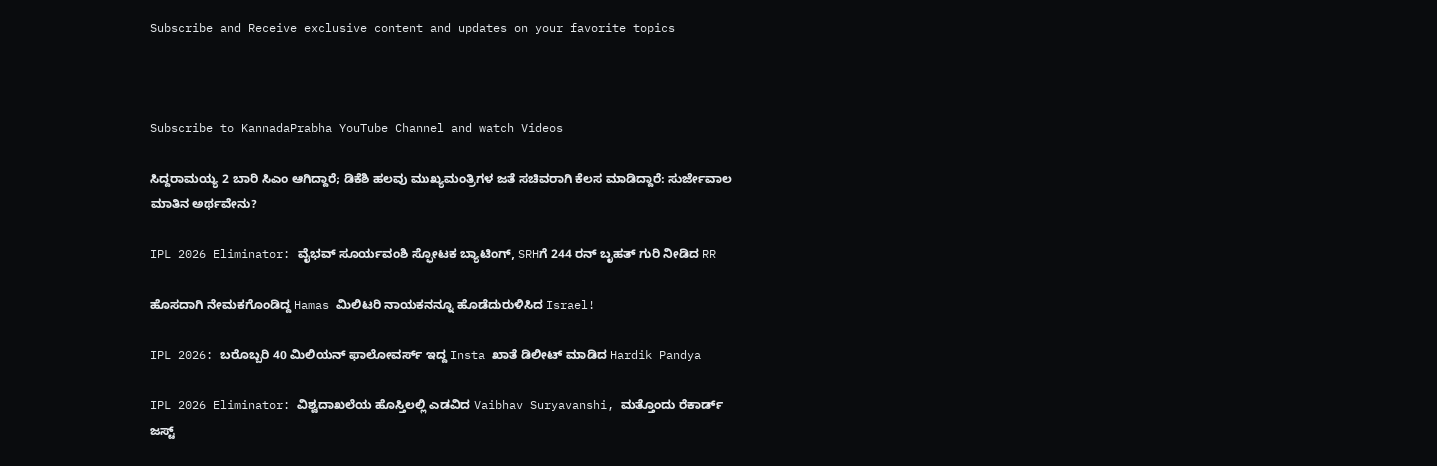Subscribe and Receive exclusive content and updates on your favorite topics



Subscribe to KannadaPrabha YouTube Channel and watch Videos

ಸಿದ್ದರಾಮಯ್ಯ 2 ಬಾರಿ ಸಿಎಂ ಆಗಿದ್ದಾರೆ; ಡಿಕೆಶಿ ಹಲವು ಮುಖ್ಯಮಂತ್ರಿಗಳ ಜತೆ ಸಚಿವರಾಗಿ ಕೆಲಸ ಮಾಡಿದ್ದಾರೆ: ಸುರ್ಜೇವಾಲ ಮಾತಿನ ಅರ್ಥವೇನು?

IPL 2026 Eliminator: ವೈಭವ್ ಸೂರ್ಯವಂಶಿ ಸ್ಫೋಟಕ ಬ್ಯಾಟಿಂಗ್, SRHಗೆ 244 ರನ್ ಬೃಹತ್ ಗುರಿ ನೀಡಿದ RR

ಹೊಸದಾಗಿ ನೇಮಕಗೊಂಡಿದ್ದ Hamas ಮಿಲಿಟರಿ ನಾಯಕನನ್ನೂ ಹೊಡೆದುರುಳಿಸಿದ Israel!

IPL 2026: ಬರೊಬ್ಬರಿ 40 ಮಿಲಿಯನ್ ಫಾಲೋವರ್ಸ್ ಇದ್ದ Insta ಖಾತೆ ಡಿಲೀಟ್ ಮಾಡಿದ Hardik Pandya

IPL 2026 Eliminator: ವಿಶ್ವದಾಖಲೆಯ ಹೊಸ್ತಿಲಲ್ಲಿ ಎಡವಿದ Vaibhav Suryavanshi, ಮತ್ತೊಂದು ರೆಕಾರ್ಡ್ ಜಸ್ಟ್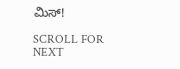ಮಿಸ್!

SCROLL FOR NEXT